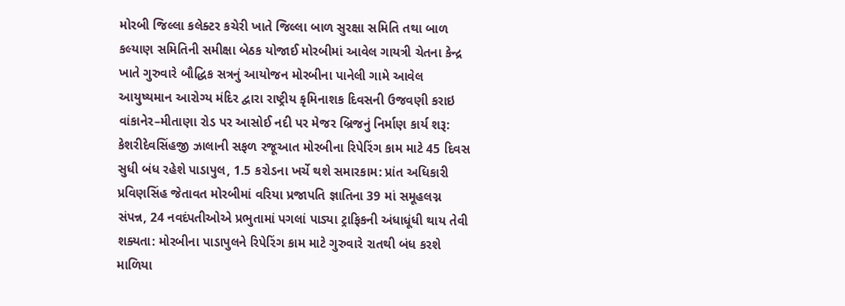મોરબી જિલ્લા કલેક્ટર કચેરી ખાતે જિલ્લા બાળ સુરક્ષા સમિતિ તથા બાળ કલ્યાણ સમિતિની સમીક્ષા બેઠક યોજાઈ મોરબીમાં આવેલ ગાયત્રી ચેતના કેન્દ્ર ખાતે ગુરુવારે બૌદ્ધિક સત્રનું આયોજન મોરબીના પાનેલી ગામે આવેલ આયુષ્યમાન આરોગ્ય મંદિર દ્વારા રાષ્ટ્રીય કૃમિનાશક દિવસની ઉજવણી કરાઇ વાંકાનેર–મીતાણા રોડ પર આસોઈ નદી પર મેજર બ્રિજનું નિર્માણ કાર્ય શરૂ: કેશરીદેવસિંહજી ઝાલાની સફળ રજૂઆત મોરબીના રિપેરિંગ કામ માટે 45 દિવસ સુધી બંધ રહેશે પાડાપુલ, 1.5 કરોડના ખર્ચે થશે સમારકામ: પ્રાંત અધિકારી પ્રવિણસિંહ જેતાવત મોરબીમાં વરિયા પ્રજાપતિ જ્ઞાતિના 39 માં સમૂહલગ્ન સંપન્ન, 24 નવદંપતીઓએ પ્રભુતામાં પગલાં પાડ્યા ટ્રાફિકની અંધાધૂંધી થાય તેવી શક્યતા: મોરબીના પાડાપુલને રિપેરિંગ કામ માટે ગુરુવારે રાતથી બંધ કરશે માળિયા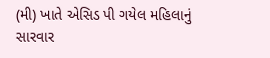(મી) ખાતે એસિડ પી ગયેલ મહિલાનું સારવાર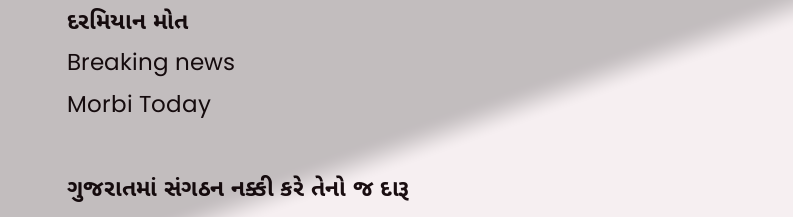દરમિયાન મોત
Breaking news
Morbi Today

ગુજરાતમાં સંગઠન નક્કી કરે તેનો જ દારૂ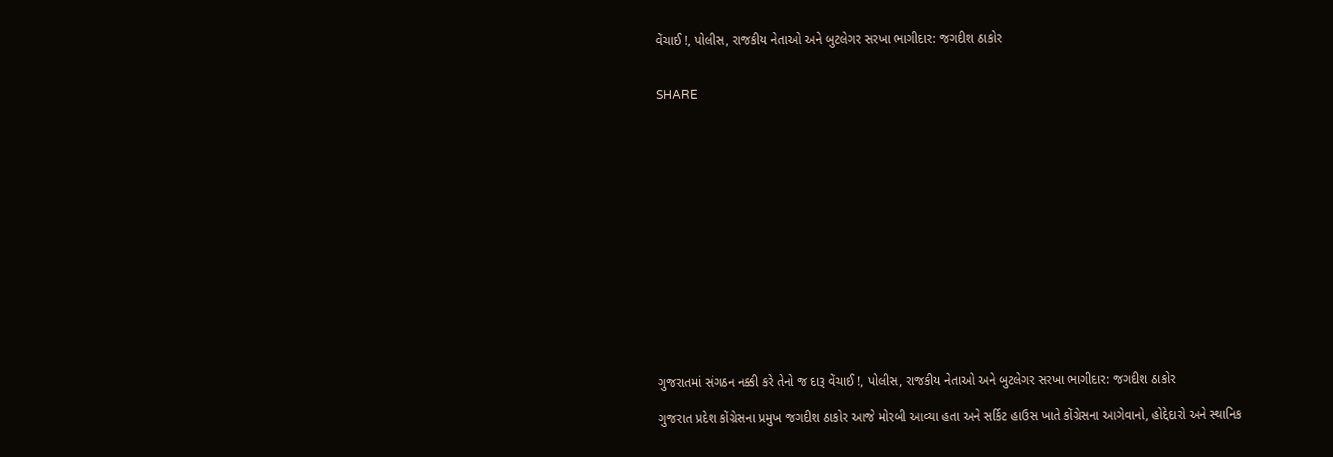વેંચાઈ !, પોલીસ, રાજકીય નેતાઓ અને બુટલેગર સરખા ભાગીદાર: જગદીશ ઠાકોર


SHARE















ગુજરાતમાં સંગઠન નક્કી કરે તેનો જ દારૂ વેંચાઈ !, પોલીસ, રાજકીય નેતાઓ અને બુટલેગર સરખા ભાગીદાર: જગદીશ ઠાકોર

ગુજરાત પ્રદેશ કોંગ્રેસના પ્રમુખ જગદીશ ઠાકોર આજે મોરબી આવ્યા હતા અને સર્કિટ હાઉસ ખાતે કોંગ્રેસના આગેવાનો, હોદ્દેદારો અને સ્થાનિક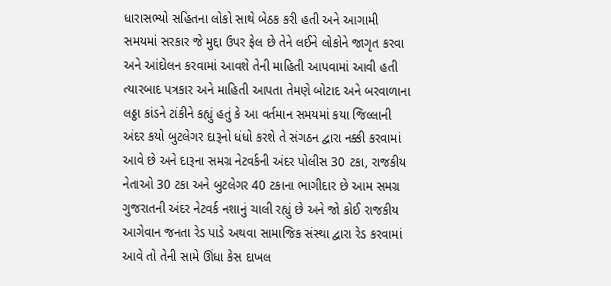ધારાસભ્યો સહિતના લોકો સાથે બેઠક કરી હતી અને આગામી સમયમાં સરકાર જે મુદ્દા ઉપર ફેલ છે તેને લઈને લોકોને જાગૃત કરવા અને આંદોલન કરવામાં આવશે તેની માહિતી આપવામાં આવી હતી ત્યારબાદ પત્રકાર અને માહિતી આપતા તેમણે બોટાદ અને બરવાળાના લઠ્ઠા કાંડને ટાંકીને કહ્યું હતું કે આ વર્તમાન સમયમાં કયા જિલ્લાની અંદર કયો બુટલેગર દારૂનો ધંધો કરશે તે સંગઠન દ્વારા નક્કી કરવામાં આવે છે અને દારૂના સમગ્ર નેટવર્કની અંદર પોલીસ 30 ટકા, રાજકીય નેતાઓ 30 ટકા અને બુટલેગર 40 ટકાના ભાગીદાર છે આમ સમગ્ર ગુજરાતની અંદર નેટવર્ક નશાનું ચાલી રહ્યું છે અને જો કોઈ રાજકીય આગેવાન જનતા રેડ પાડે અથવા સામાજિક સંસ્થા દ્વારા રેડ કરવામાં આવે તો તેની સામે ઊંધા કેસ દાખલ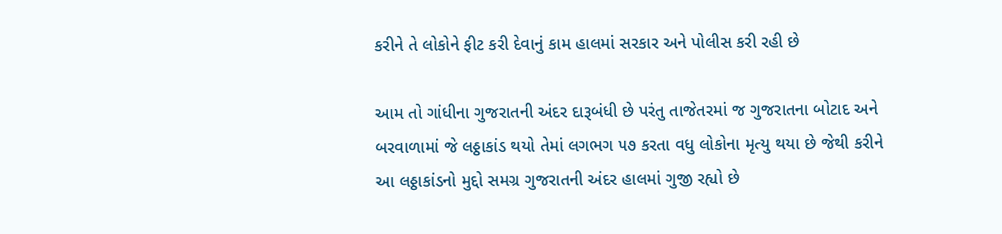કરીને તે લોકોને ફીટ કરી દેવાનું કામ હાલમાં સરકાર અને પોલીસ કરી રહી છે

આમ તો ગાંધીના ગુજરાતની અંદર દારૂબંધી છે પરંતુ તાજેતરમાં જ ગુજરાતના બોટાદ અને બરવાળામાં જે લઠ્ઠાકાંડ થયો તેમાં લગભગ ૫૭ કરતા વધુ લોકોના મૃત્યુ થયા છે જેથી કરીને આ લઠ્ઠાકાંડનો મુદ્દો સમગ્ર ગુજરાતની અંદર હાલમાં ગુજી રહ્યો છે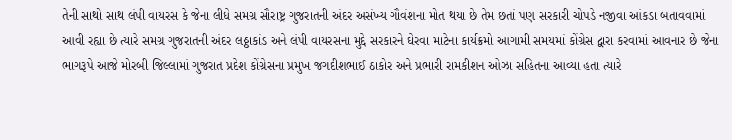તેની સાથો સાથ લંપી વાયરસ કે જેના લીધે સમગ્ર સૌરાષ્ટ્ર ગુજરાતની અંદર અસંખ્ય ગૌવંશના મોત થયા છે તેમ છતાં પણ સરકારી ચોપડે નજીવા આંકડા બતાવવામાં આવી રહ્યા છે ત્યારે સમગ્ર ગુજરાતની અંદર લઠ્ઠાકાંડ અને લંપી વાયરસના મુદ્દે સરકારને ઘેરવા માટેના કાર્યક્રમો આગામી સમયમાં કોંગ્રેસ દ્વારા કરવામાં આવનાર છે જેના ભાગરૂપે આજે મોરબી જિલ્લામાં ગુજરાત પ્રદેશ કોંગ્રેસના પ્રમુખ જગદીશભાઈ ઠાકોર અને પ્રભારી રામકીશન ઓઝા સહિતના આવ્યા હતા ત્યારે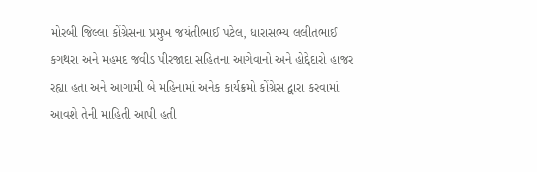મોરબી જિલ્લા કોંગ્રેસના પ્રમુખ જયંતીભાઈ પટેલ, ધારાસભ્ય લલીતભાઈ કગથરા અને મહમદ જવીડ પીરજાદા સહિતના આગેવાનો અને હોદ્દેદારો હાજર રહ્યા હતા અને આગામી બે મહિનામાં અનેક કાર્યક્રમો કોંગ્રેસ દ્વારા કરવામાં આવશે તેની માહિતી આપી હતી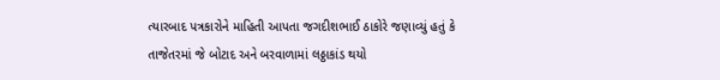ત્યારબાદ પત્રકારોને માહિતી આપતા જગદીશભાઈ ઠાકોરે જણાવ્યું હતું કે તાજેતરમાં જે બોટાદ અને બરવાળામાં લઠ્ઠાકાંડ થયો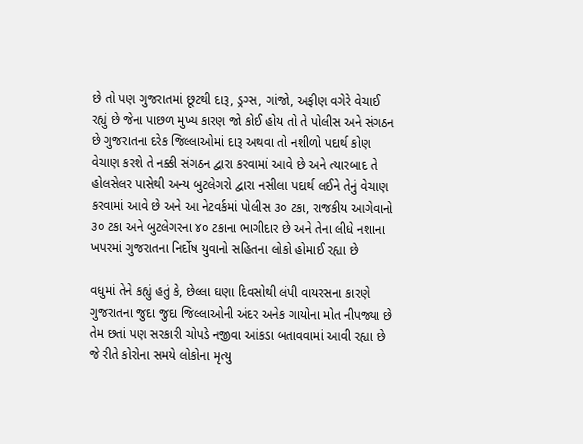છે તો પણ ગુજરાતમાં છૂટથી દારૂ, ડ્રગ્સ, ગાંજો, અફીણ વગેરે વેચાઈ રહ્યું છે જેના પાછળ મુખ્ય કારણ જો કોઈ હોય તો તે પોલીસ અને સંગઠન છે ગુજરાતના દરેક જિલ્લાઓમાં દારૂ અથવા તો નશીળો પદાર્થ કોણ વેચાણ કરશે તે નક્કી સંગઠન દ્વારા કરવામાં આવે છે અને ત્યારબાદ તે હોલસેલર પાસેથી અન્ય બુટલેગરો દ્વારા નસીલા પદાર્થ લઈને તેનું વેચાણ કરવામાં આવે છે અને આ નેટવર્કમાં પોલીસ ૩૦ ટકા, રાજકીય આગેવાનો ૩૦ ટકા અને બુટલેગરના ૪૦ ટકાના ભાગીદાર છે અને તેના લીધે નશાના ખપરમાં ગુજરાતના નિર્દોષ યુવાનો સહિતના લોકો હોમાઈ રહ્યા છે

વધુમાં તેને કહ્યું હતું કે, છેલ્લા ઘણા દિવસોથી લંપી વાયરસના કારણે ગુજરાતના જુદા જુદા જિલ્લાઓની અંદર અનેક ગાયોના મોત નીપજ્યા છે તેમ છતાં પણ સરકારી ચોપડે નજીવા આંકડા બતાવવામાં આવી રહ્યા છે જે રીતે કોરોના સમયે લોકોના મૃત્યુ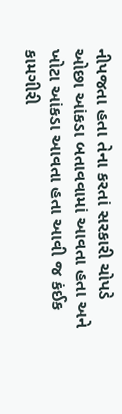નીપજતા હતા તેના કરતાં સરકારી ચોપડે ઓછા આંકડા બતાવવામાં આવતા હતા અને ખોટા આંકડા આવતા હતા આવી જ કંઈક કામગીરી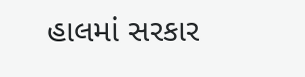હાલમાં સરકાર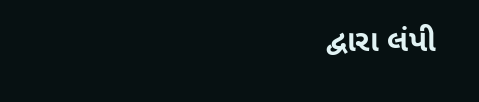દ્વારા લંપી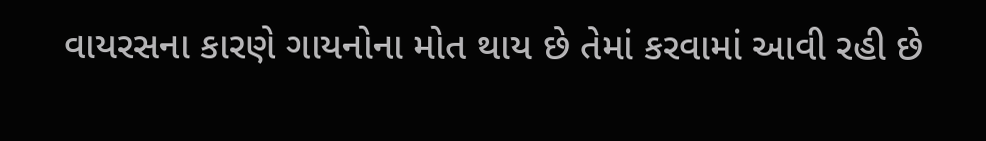વાયરસના કારણે ગાયનોના મોત થાય છે તેમાં કરવામાં આવી રહી છે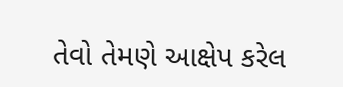તેવો તેમણે આક્ષેપ કરેલ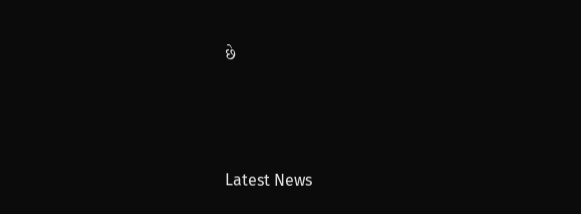છે






Latest News